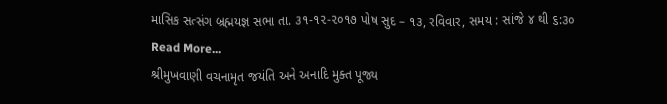માસિક સત્સંગ બ્રહ્મયજ્ઞ સભા તા. ૩૧-૧૨-૨૦૧૭ પોષ સુદ – ૧૩, રવિવાર, સમય : સાંજે ૪ થી ૬:૩૦
Read More...
શ્રીમુખવાણી વચનામૃત જયંતિ અને અનાદિ મુક્ત પૂજ્ય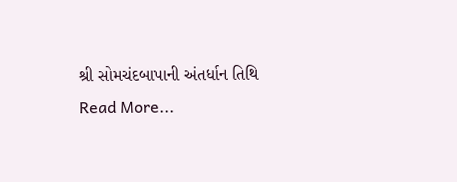શ્રી સોમચંદબાપાની અંતર્ધાન તિથિ
Read More...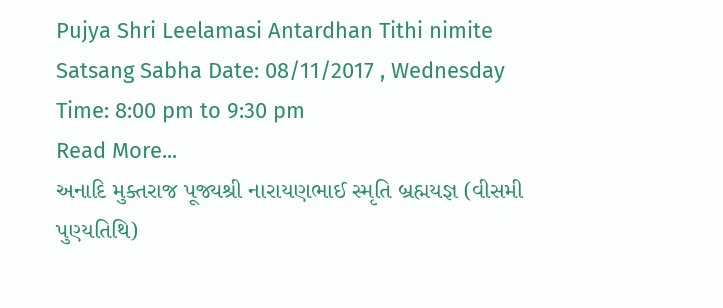Pujya Shri Leelamasi Antardhan Tithi nimite Satsang Sabha Date: 08/11/2017 , Wednesday Time: 8:00 pm to 9:30 pm
Read More...
અનાદિ મુક્તરાજ પૂજ્યશ્રી નારાયણભાઈ સ્મૃતિ બ્રહ્મયજ્ઞ (વીસમી પુણ્યતિથિ)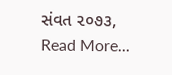સંવત ૨૦૭૩,
Read More...